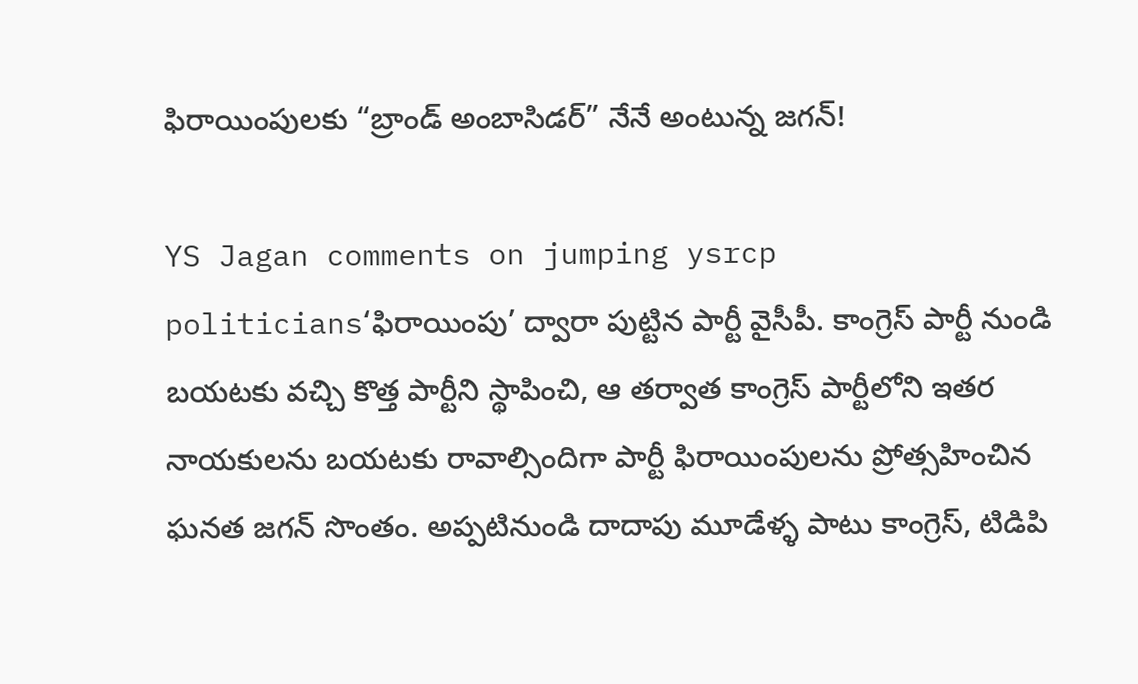ఫిరాయింపులకు “బ్రాండ్ అంబాసిడర్” నేనే అంటున్న జగన్!

YS Jagan comments on jumping ysrcp politicians‘ఫిరాయింపు’ ద్వారా పుట్టిన పార్టీ వైసీపీ. కాంగ్రెస్ పార్టీ నుండి బయటకు వచ్చి కొత్త పార్టీని స్థాపించి, ఆ తర్వాత కాంగ్రెస్ పార్టీలోని ఇతర నాయకులను బయటకు రావాల్సిందిగా పార్టీ ఫిరాయింపులను ప్రోత్సహించిన ఘనత జగన్ సొంతం. అప్పటినుండి దాదాపు మూడేళ్ళ పాటు కాంగ్రెస్, టిడిపి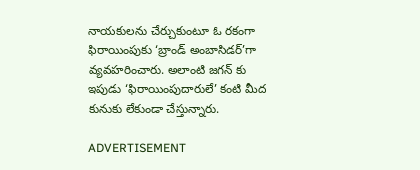నాయకులను చేర్చుకుంటూ ఓ రకంగా ఫిరాయింపుకు ‘బ్రాండ్ అంబాసిడర్’గా వ్యవహరించారు. అలాంటి జగన్ కు ఇపుడు ‘ఫిరాయింపుదారులే’ కంటి మీద కునుకు లేకుండా చేస్తున్నారు.

ADVERTISEMENT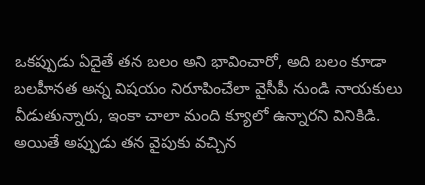ఒకప్పుడు ఏదైతే తన బలం అని భావించారో, అది బలం కూడా బలహీనత అన్న విషయం నిరూపించేలా వైసీపీ నుండి నాయకులు వీడుతున్నారు, ఇంకా చాలా మంది క్యూలో ఉన్నారని వినికిడి. అయితే అప్పుడు తన వైపుకు వచ్చిన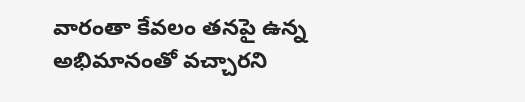వారంతా కేవలం తనపై ఉన్న అభిమానంతో వచ్చారని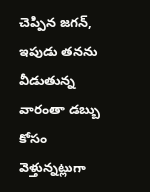చెప్పిన జగన్, ఇపుడు తనను వీడుతున్న వారంతా డబ్బు కోసం వెళ్తున్నట్లుగా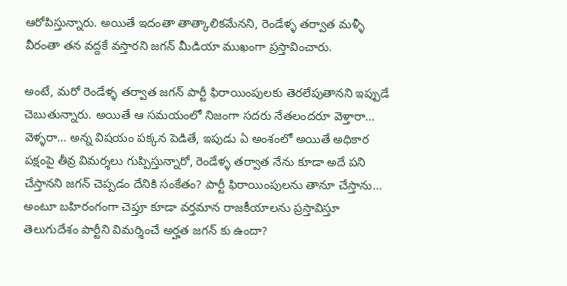ఆరోపిస్తున్నారు. అయితే ఇదంతా తాత్కాలికమేనని, రెండేళ్ళ తర్వాత మళ్ళీ వీరంతా తన వద్దకే వస్తారని జగన్ మీడియా ముఖంగా ప్రస్తావించారు.

అంటే, మరో రెండేళ్ళ తర్వాత జగన్ పార్టీ ఫిరాయింపులకు తెరలేపుతానని ఇప్పుడే చెబుతున్నారు. అయితే ఆ సమయంలో నిజంగా సదరు నేతలందరూ వెళ్తారా… వెళ్ళరా… అన్న విషయం పక్కన పెడితే, ఇపుడు ఏ అంశంలో అయితే అధికార పక్షంపై తీవ్ర విమర్శలు గుప్పిస్తున్నారో, రెండేళ్ళ తర్వాత నేను కూడా అదే పని చేస్తానని జగన్ చెప్పడం దేనికి సంకేతం? పార్టీ ఫిరాయింపులను తానూ చేస్తాను… అంటూ బహిరంగంగా చెప్తూ కూడా వర్తమాన రాజకీయాలను ప్రస్తావిస్తూ తెలుగుదేశం పార్టీని విమర్శించే అర్హత జగన్ కు ఉందా?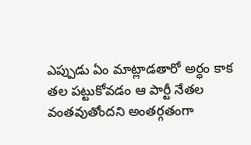ఎప్పుడు ఏం మాట్లాడతారో అర్ధం కాక తల పట్టుకోవడం ఆ పార్టీ నేతల వంతవుతోందని అంతర్గతంగా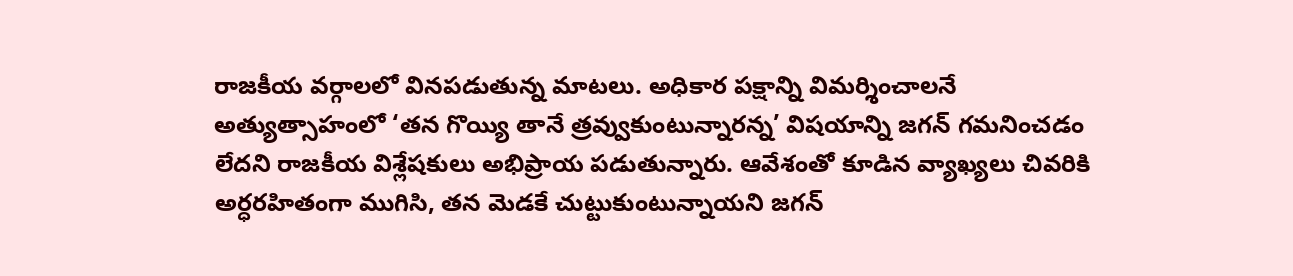రాజకీయ వర్గాలలో వినపడుతున్న మాటలు. అధికార పక్షాన్ని విమర్శించాలనే అత్యుత్సాహంలో ‘తన గొయ్యి తానే త్రవ్వుకుంటున్నారన్న’ విషయాన్ని జగన్ గమనించడం లేదని రాజకీయ విశ్లేషకులు అభిప్రాయ పడుతున్నారు. ఆవేశంతో కూడిన వ్యాఖ్యలు చివరికి అర్ధరహితంగా ముగిసి, తన మెడకే చుట్టుకుంటున్నాయని జగన్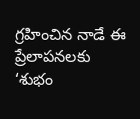గ్రహించిన నాడే ఈ ప్రేలాపనలకు ‘శుభం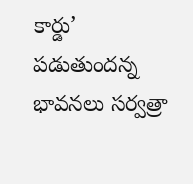కార్డు’ పడుతుందన్న భావనలు సర్వత్రా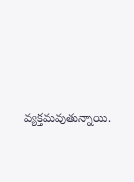వ్యక్తమవుతున్నాయి.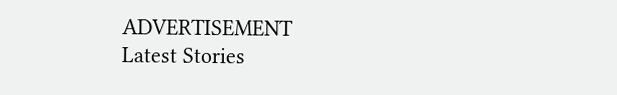ADVERTISEMENT
Latest Stories